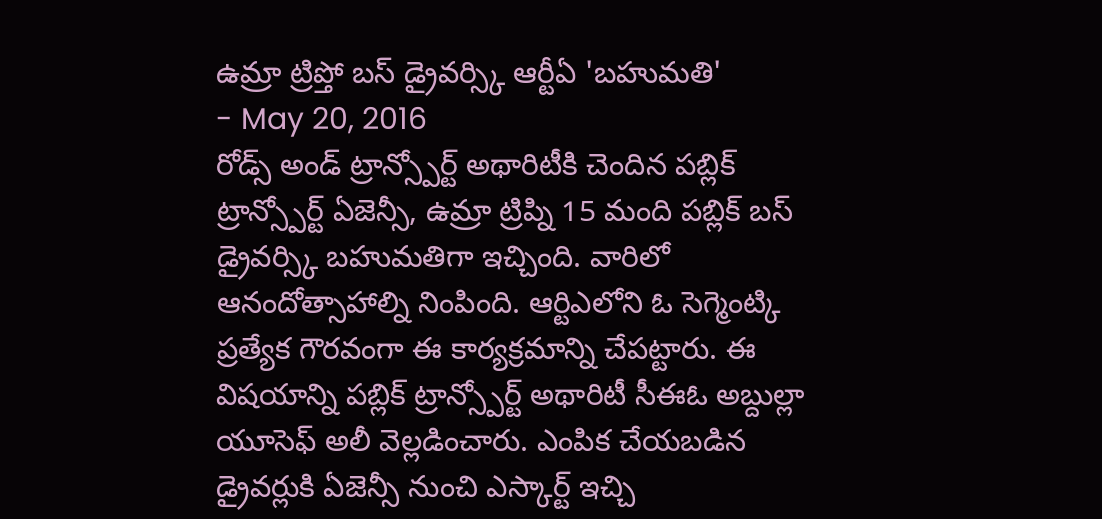ఉమ్రా ట్రిప్తో బస్ డ్రైవర్స్కి ఆర్టీఏ 'బహుమతి'
- May 20, 2016
రోడ్స్ అండ్ ట్రాన్స్పోర్ట్ అథారిటీకి చెందిన పబ్లిక్ ట్రాన్స్పోర్ట్ ఏజెన్సీ, ఉమ్రా ట్రిప్ని 15 మంది పబ్లిక్ బస్ డ్రైవర్స్కి బహుమతిగా ఇచ్చింది. వారిలో ఆనందోత్సాహాల్ని నింపింది. ఆర్టిఎలోని ఓ సెగ్మెంట్కి ప్రత్యేక గౌరవంగా ఈ కార్యక్రమాన్ని చేపట్టారు. ఈ విషయాన్ని పబ్లిక్ ట్రాన్స్పోర్ట్ అథారిటీ సీఈఓ అబ్దుల్లా యూసెఫ్ అలీ వెల్లడించారు. ఎంపిక చేయబడిన డ్రైవర్లుకి ఏజెన్సీ నుంచి ఎస్కార్ట్ ఇచ్చి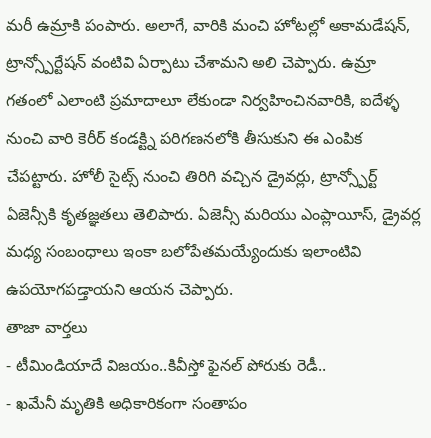మరీ ఉమ్రాకి పంపారు. అలాగే, వారికి మంచి హోటల్లో అకామడేషన్, ట్రాన్స్పోర్టేషన్ వంటివి ఏర్పాటు చేశామని అలి చెప్పారు. ఉమ్రా గతంలో ఎలాంటి ప్రమాదాలూ లేకుండా నిర్వహించినవారికి, ఐదేళ్ళ నుంచి వారి కెరీర్ కండక్ట్ని పరిగణనలోకి తీసుకుని ఈ ఎంపిక చేపట్టారు. హోలీ సైట్స్ నుంచి తిరిగి వచ్చిన డ్రైవర్లు, ట్రాన్స్పోర్ట్ ఏజెన్సీకి కృతజ్ఞతలు తెలిపారు. ఏజెన్సీ మరియు ఎంప్లాయీస్, డ్రైవర్ల మధ్య సంబంధాలు ఇంకా బలోపేతమయ్యేందుకు ఇలాంటివి ఉపయోగపడ్తాయని ఆయన చెప్పారు.
తాజా వార్తలు
- టీమిండియాదే విజయం..కివీస్తో ఫైనల్ పోరుకు రెడీ..
- ఖమేనీ మృతికి అధికారికంగా సంతాపం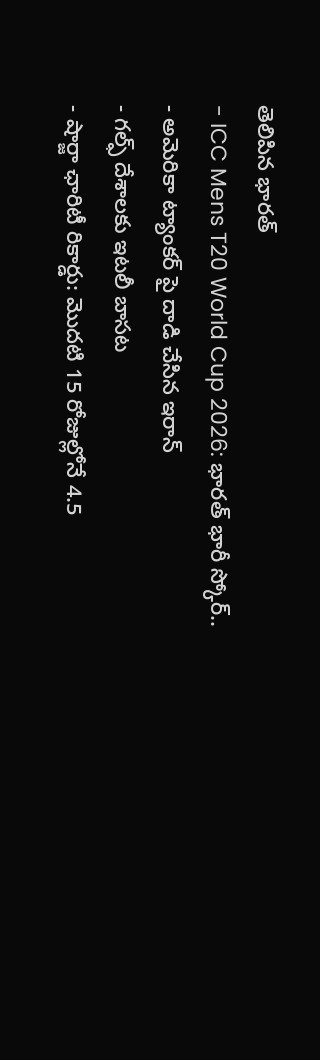తెలిపిన భారత్
- ICC Mens T20 World Cup 2026: భారత్ భారీ స్కోర్..
- అమెరికా ట్యాంకర్ పై దాడి చేసిన ఇరాన్
- గల్ఫ్ దేశాలకు ఇటలీ బాసట
- షార్జా ఛారిటీ రికార్డు: మొదటి 15 రోజుల్లోనే 4.5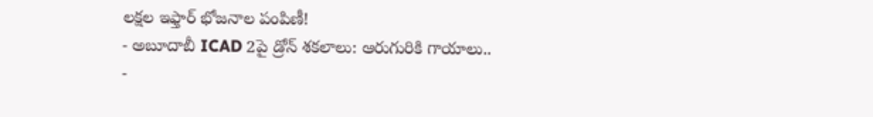లక్షల ఇఫ్తార్ భోజనాల పంపిణీ!
- అబూదాబీ ICAD 2పై డ్రోన్ శకలాలు: ఆరుగురికి గాయాలు..
-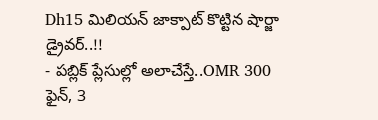Dh15 మిలియన్ జాక్పాట్ కొట్టిన షార్జా డ్రైవర్..!!
- పబ్లిక్ ప్లేసుల్లో అలాచేస్తే..OMR 300 ఫైన్, 3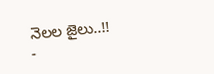నెలల జైలు..!!
-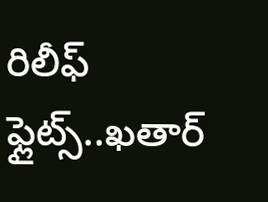రిలీఫ్ ఫ్లైట్స్..ఖతార్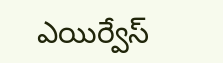ఎయిర్వేస్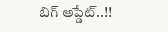బిగ్ అప్డేట్..!!